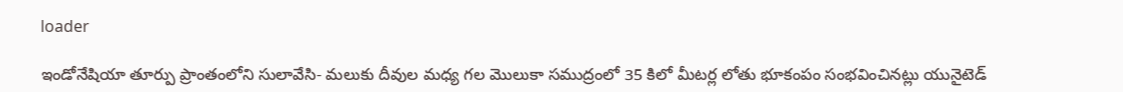loader

ఇండోనేషియా తూర్పు ప్రాంతంలోని సులావేసి- మలుకు దీవుల మధ్య గల మొలుకా సముద్రంలో 35 కిలో మీటర్ల లోతు భూకంపం సంభవించినట్లు యునైటెడ్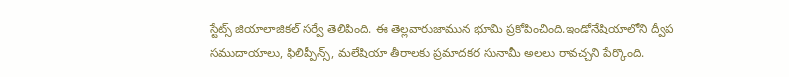స్టేట్స్ జియాలాజికల్ సర్వే తెలిపింది. ఈ తెల్లవారుజామున భూమి ప్రకోపించింది.ఇండోనేషియాలోని ద్వీప సముదాయాలు, ఫిలిప్పీన్స్, మలేషియా తీరాలకు ప్రమాదకర సునామీ అలలు రావచ్చని పేర్కొంది.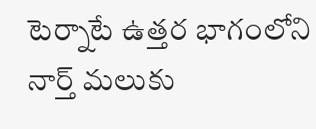టెర్నాటే ఉత్తర భాగంలోని నార్త్ మలుకు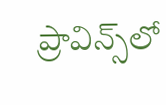ప్రావిన్స్‌లో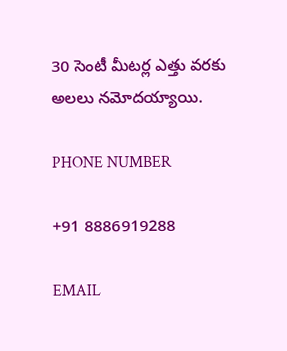30 సెంటీ మీటర్ల ఎత్తు వరకు అలలు నమోదయ్యాయి.

PHONE NUMBER

+91 8886919288

EMAIL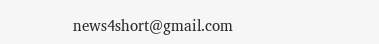news4short@gmail.com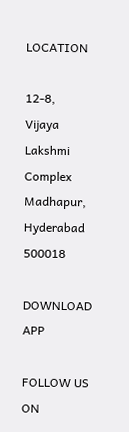LOCATION

12-8,
Vijaya Lakshmi Complex
Madhapur,
Hyderabad 500018

DOWNLOAD APP

FOLLOW US ON